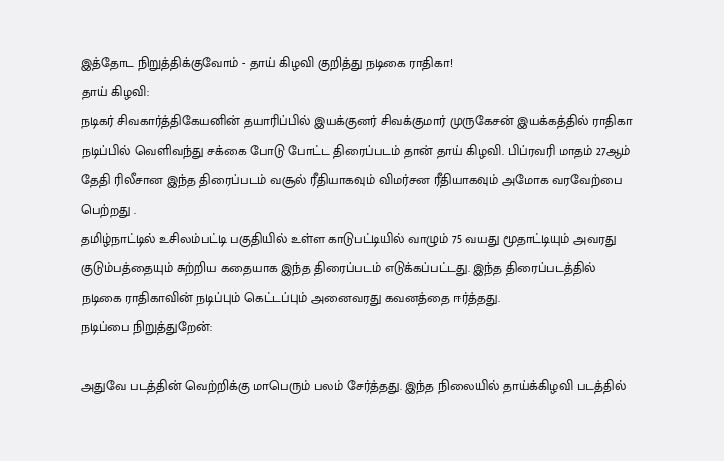இத்தோட நிறுத்திக்குவோம் - தாய் கிழவி குறித்து நடிகை ராதிகா!
தாய் கிழவி:
நடிகர் சிவகார்த்திகேயனின் தயாரிப்பில் இயக்குனர் சிவக்குமார் முருகேசன் இயக்கத்தில் ராதிகா நடிப்பில் வெளிவந்து சக்கை போடு போட்ட திரைப்படம் தான் தாய் கிழவி. பிப்ரவரி மாதம் 27ஆம் தேதி ரிலீசான இந்த திரைப்படம் வசூல் ரீதியாகவும் விமர்சன ரீதியாகவும் அமோக வரவேற்பை பெற்றது .
தமிழ்நாட்டில் உசிலம்பட்டி பகுதியில் உள்ள காடுபட்டியில் வாழும் 75 வயது மூதாட்டியும் அவரது குடும்பத்தையும் சுற்றிய கதையாக இந்த திரைப்படம் எடுக்கப்பட்டது. இந்த திரைப்படத்தில் நடிகை ராதிகாவின் நடிப்பும் கெட்டப்பும் அனைவரது கவனத்தை ஈர்த்தது.
நடிப்பை நிறுத்துறேன்:

அதுவே படத்தின் வெற்றிக்கு மாபெரும் பலம் சேர்த்தது. இந்த நிலையில் தாய்க்கிழவி படத்தில்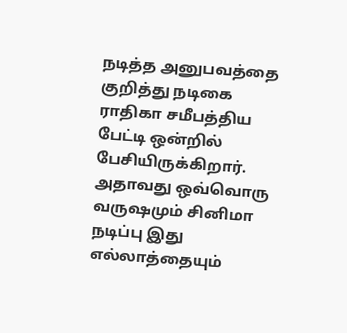நடித்த அனுபவத்தை குறித்து நடிகை ராதிகா சமீபத்திய பேட்டி ஒன்றில் பேசியிருக்கிறார். அதாவது ஒவ்வொரு வருஷமும் சினிமா நடிப்பு இது எல்லாத்தையும்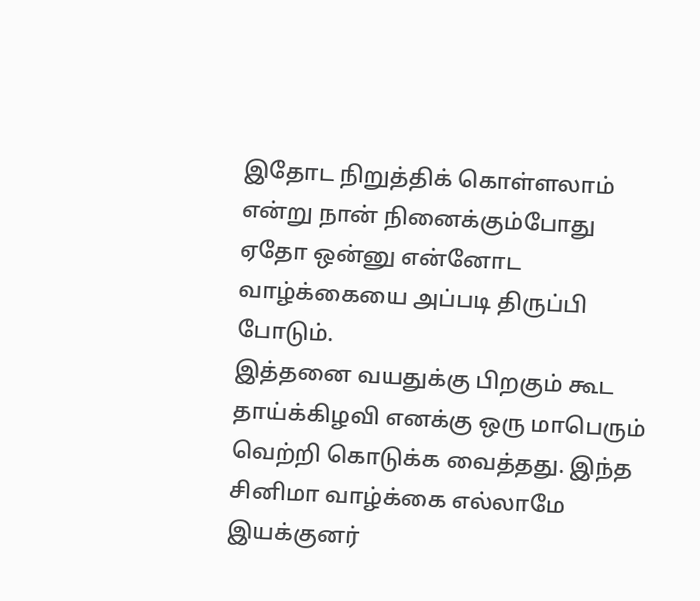இதோட நிறுத்திக் கொள்ளலாம் என்று நான் நினைக்கும்போது ஏதோ ஒன்னு என்னோட வாழ்க்கையை அப்படி திருப்பி போடும்.
இத்தனை வயதுக்கு பிறகும் கூட தாய்க்கிழவி எனக்கு ஒரு மாபெரும் வெற்றி கொடுக்க வைத்தது. இந்த சினிமா வாழ்க்கை எல்லாமே இயக்குனர்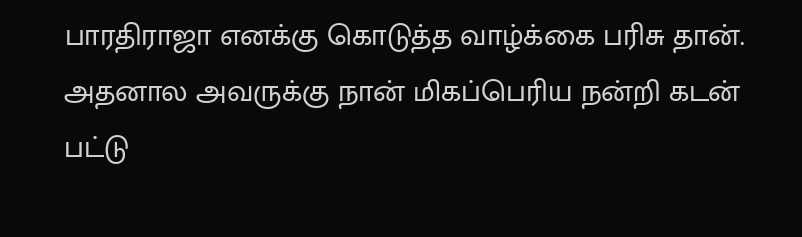பாரதிராஜா எனக்கு கொடுத்த வாழ்க்கை பரிசு தான். அதனால அவருக்கு நான் மிகப்பெரிய நன்றி கடன் பட்டு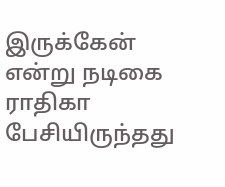இருக்கேன் என்று நடிகை ராதிகா பேசியிருந்தது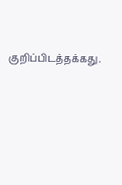குறிப்பிடத்தக்கது.